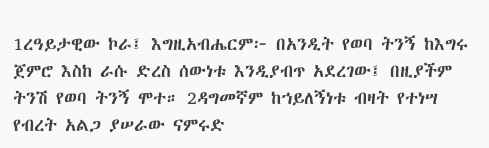1ረዓይታዊው ኮራ፤ እግዚአብሔርም፦ በአንዲት የወባ ትንኝ ከእግሩ ጀምሮ እስከ ራሱ ድረስ ሰውነቱ እንዲያብጥ አደረገው፤ በዚያችም ትንሽ የወባ ትንኝ ሞተ። 2ዳግመኛም ከኀይለኝነቱ ብዛት የተነሣ የብረት አልጋ ያሠራው ናምሩድ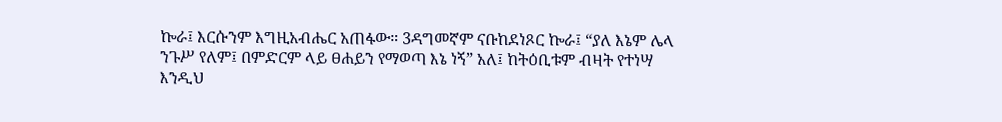ኰራ፤ እርሱንም እግዚአብሔር አጠፋው። 3ዳግመኛም ናቡከደነጾር ኰራ፤ “ያለ እኔም ሌላ ንጉሥ የለም፤ በምድርም ላይ ፀሐይን የማወጣ እኔ ነኝ” አለ፤ ከትዕቢቱም ብዛት የተነሣ እንዲህ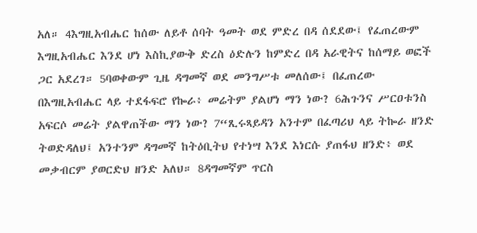አለ። 4እግዚአብሔር ከሰው ለይቶ ሰባት ዓመት ወደ ምድረ በዳ ሰደደው፤ የፈጠረውም እግዚአብሔር እንደ ሆነ እስኪያውቅ ድረስ ዕድሉን ከምድረ በዳ አራዊትና ከሰማይ ወፎች ጋር አደረገ። 5ባወቀውም ጊዜ ዳግመኛ ወደ መንግሥቱ መለሰው፤ በፈጠረው በእግዚአብሔር ላይ ተደፋፍሮ የኰራ፥ መሬትም ያልሆነ ማን ነው? 6ሕጉንና ሥርዐቱንስ አፍርሶ መሬት ያልዋጠችው ማን ነው? 7“ጺሩጻይዳን አንተም በፈጣሪህ ላይ ትኰራ ዘንድ ትወድዳለህ፤ አንተንም ዳግመኛ ከትዕቢትህ የተነሣ እንደ እነርሱ ያጠፋህ ዘንድ፥ ወደ መቃብርም ያወርድህ ዘንድ አለህ። 8ዳግመኛም ጥርስ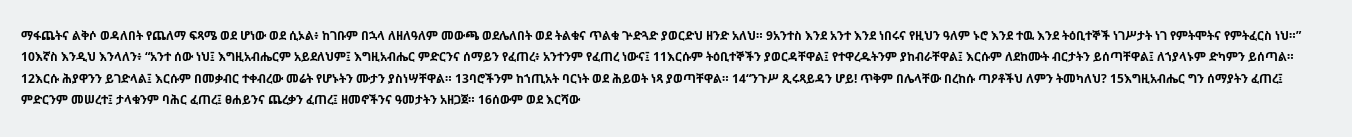ማፋጨትና ልቅሶ ወዳለበት የጨለማ ፍጻሜ ወደ ሆነው ወደ ሲኦል፥ ከገቡም በኋላ ለዘለዓለም መውጫ ወደሌለበት ወደ ትልቁና ጥልቁ ጕድጓድ ያወርድህ ዘንድ አለህ። 9አንተስ እንደ አንተ እንደ ነበሩና የዚህን ዓለም ኑሮ እንደ ተዉ እንደ ትዕቢተኞች ነገሥታት ነገ የምትሞትና የምትፈርስ ነህ።” 10እኛስ እንዲህ እንላለን፥ “አንተ ሰው ነህ፤ እግዚአብሔርም አይደለህም፤ እግዚአብሔር ምድርንና ሰማይን የፈጠረ፥ አንተንም የፈጠረ ነውና፤ 11እርሱም ትዕቢተኞችን ያወርዳቸዋል፤ የተዋረዱትንም ያከብራቸዋል፤ እርሱም ለደከሙት ብርታትን ይሰጣቸዋል፤ ለኀያላኑም ድካምን ይሰጣል። 12እርሱ ሕያዋንን ይገድላል፤ እርሱም በመቃብር ተቀብረው መሬት የሆኑትን ሙታን ያስነሣቸዋል። 13ባሮችንም ከኀጢአት ባርነት ወደ ሕይወት ነጻ ያወጣቸዋል። 14“ንጉሥ ጺሩጻይዳን ሆይ! ጥቅም በሌላቸው በረከሱ ጣዖቶችህ ለምን ትመካለህ? 15እግዚአብሔር ግን ሰማያትን ፈጠረ፤ ምድርንም መሠረተ፤ ታላቁንም ባሕር ፈጠረ፤ ፀሐይንና ጨረቃን ፈጠረ፤ ዘመኖችንና ዓመታትን አዘጋጀ። 16ሰውም ወደ እርሻው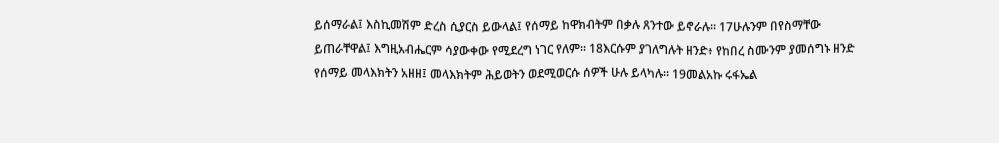ይሰማራል፤ እስኪመሽም ድረስ ሲያርስ ይውላል፤ የሰማይ ከዋክብትም በቃሉ ጸንተው ይኖራሉ። 17ሁሉንም በየስማቸው ይጠራቸዋል፤ እግዚአብሔርም ሳያውቀው የሚደረግ ነገር የለም። 18እርሱም ያገለግሉት ዘንድ፥ የከበረ ስሙንም ያመሰግኑ ዘንድ የሰማይ መላእክትን አዘዘ፤ መላእክትም ሕይወትን ወደሚወርሱ ሰዎች ሁሉ ይላካሉ። 19መልአኩ ሩፋኤል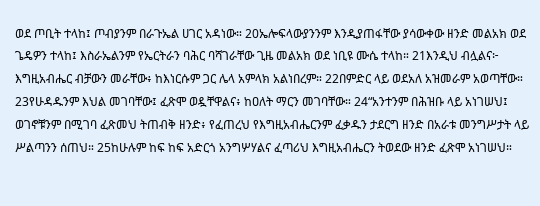ወደ ጦቢት ተላከ፤ ጦብያንም በራጉኤል ሀገር አዳነው። 20ኤሎፍላውያንንም እንዲያጠፋቸው ያሳውቀው ዘንድ መልአክ ወደ ጌዴዎን ተላከ፤ እስራኤልንም የኤርትራን ባሕር ባሻገራቸው ጊዜ መልአክ ወደ ነቢዩ ሙሴ ተላከ። 21እንዲህ ብሏልና፦ እግዚአብሔር ብቻውን መራቸው፥ ከእነርሱም ጋር ሌላ አምላክ አልነበረም። 22በምድር ላይ ወደአለ አዝመራም አወጣቸው። 23የሁዳዱንም እህል መገባቸው፤ ፈጽሞ ወዷቸዋልና፥ ከዐለት ማርን መገባቸው። 24“አንተንም በሕዝቡ ላይ አነገሠህ፤ ወገኖቹንም በሚገባ ፈጽመህ ትጠብቅ ዘንድ፥ የፈጠረህ የእግዚአብሔርንም ፈቃዱን ታደርግ ዘንድ በአራቱ መንግሥታት ላይ ሥልጣንን ሰጠህ። 25ከሁሉም ከፍ ከፍ አድርጎ አንግሦሃልና ፈጣሪህ እግዚአብሔርን ትወደው ዘንድ ፈጽሞ አነገሠህ።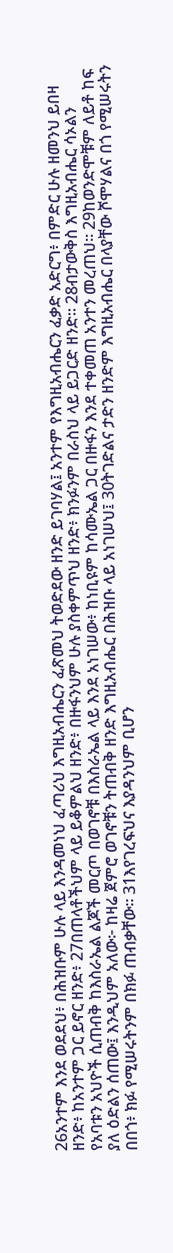26አንተም እንደ ወደደህ፥ በሕዝቡም ሁሉ ላይ እንዳመነህ ፈጣሪህ እግዚአብሔርን ፈጽመህ ትወድደው ዘንድ ይገባሃል፤ አንተም የእግዚአብሔርን ፈቃድ አድርግ፥ በምድር ሁሉ ዘመንህ ይበዛ ዘንድ፥ ከአንተም ጋር ይኖር ዘንድ፥ 27በጠላቶችህም ላይ ይቆምልህ ዘንድ፥ በዙፋንህም ሁሉ ያስቀምጥህ ዘንድ፥ ክንፉንም በራስህ ላይ ይጋርድ ዘንድ። 28ብታውቅስ እግዚአብሔር ሳኦልን የአባቱን አህዮች ሲጠብቅ ከእስራኤል ልጆች መርጦ በወገኖቹ በእስራኤል ላይ እንደ አነገሠው፥ ከነቢዩም ከሳሙኤል ጋር በዙፋን እንደ ተቀመጠ አንተን መረጠህ። 29ከወንድሞቹም ለይቶ ከፍ ያለ ዕድልን ሰጠው፤ እንዲህም አለው፦ ከዛሬ ጀምሮ ወገኖቹን ትጠብቅ ዘንድ እግዚአብሔር በሕዝቡ ላይ አነገሠህ፤ 30ትገድልና ታድን ዘንድም እግዚአብሔር በላያቸው ሾሞሃልና በጎ የሚሠሩትን በበጎ፥ ክፉ የሚሠሩትንም በክፉ ጠብቃቸው። 31እየገረፍህና እያዳንህም ቢሆን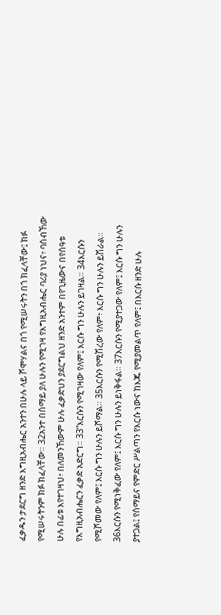ፈቃዱን ታደርግ ዘንድ እግዚአብሔር አንተን በሁሉ ላይ ሾሞሃልና በጎ የሚሠሩትን በጎ ክፈላቸው፤ ክፉ የሚሠሩትንም ክፉ ክፈላቸው። 32አንተ በሰማይ ያለ ሁሉን የሚገዛ የእግዚአብሔር ባሪያ ነህና፥ ባሰብኸው ሁሉ በፊቱ እየተገዛህ፥ በለመንኸውም ሁሉ ፈቃድህን ያደርግልህ ዘንድ አንተም በየጊዜውና በየሰዓቱ የእግዚአብሔርን ፈቃድ አድርግ። 33“እርሱን የሚገዛው የለም፤ እርሱ ግን ሁሉን ይገዛል። 34እርሱን የሚሾመው የለም፤ እርሱ ግን ሁሉን ይሾማል። 35እርሱን የሚሽረው የለም፥ እርሱ ግን ሁሉን ይሽራል። 36እርሱን የሚነቅፈው የለም፤ እርሱ ግን ሁሉን ይነቅፋል። 37እርሱን የሚያተጋው የለም፤ እርሱ ግን ሁሉን ያተጋል፤ የሰማይና የምድር ሥልጣን የእርሱ ነውና ከእጁ የሚያመልጥ የለም፤ በእርሱ ዘንድ ሁሉ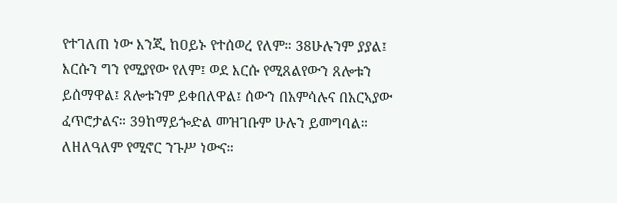የተገለጠ ነው እንጂ ከዐይኑ የተሰወረ የለም። 38ሁሉንም ያያል፤ እርሱን ግን የሚያየው የለም፤ ወደ እርሱ የሚጸልየውን ጸሎቱን ይሰማዋል፤ ጸሎቱንም ይቀበለዋል፤ ሰውን በአምሳሉና በአርኣያው ፈጥሮታልና። 39ከማይጐድል መዝገቡም ሁሉን ይመግባል። ለዘለዓለም የሚኖር ንጉሥ ነውና።